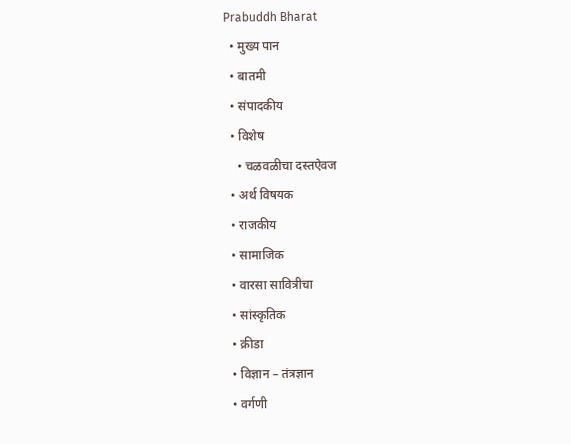Prabuddh Bharat
  • मुख्य पान
  • बातमी
  • संपादकीय
  • विशेष
    • चळवळीचा दस्तऐवज
  • अर्थ विषयक
  • राजकीय
  • सामाजिक
  • वारसा सावित्रीचा
  • सांस्कृतिक
  • क्रीडा
  • विज्ञान – तंत्रज्ञान
  • वर्गणी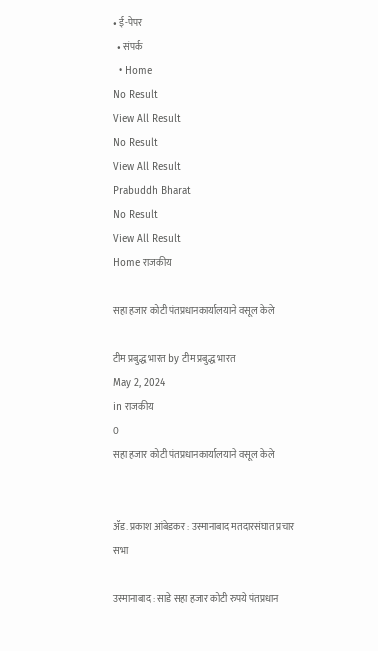• ई-पेपर
  • संपर्क
  • Home
No Result
View All Result
No Result
View All Result
Prabuddh Bharat
No Result
View All Result
Home राजकीय

सहा हजार कोटी पंतप्रधानकार्यालयाने वसूल केले

टीम प्रबुद्ध भारत by टीम प्रबुद्ध भारत
May 2, 2024
in राजकीय
0
सहा हजार कोटी पंतप्रधानकार्यालयाने वसूल केले


ॲड. प्रकाश आंबेडकर : उस्मानाबाद मतदारसंघात प्रचार सभा

उस्मानाबाद : साडे सहा हजार कोटी रुपये पंतप्रधान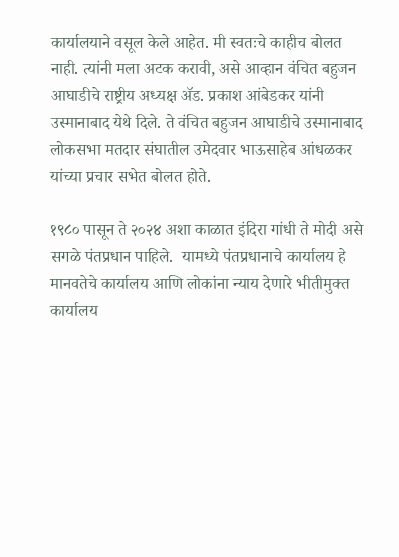कार्यालयाने वसूल केले आहेत. मी स्वतःचे काहीच बोलत नाही. त्यांनी मला अटक करावी, असे आव्हान वंचित बहुजन आघाडीचे राष्ट्रीय अध्यक्ष ॲड. प्रकाश आंबेडकर यांनी उस्मानाबाद येथे दिले. ते वंचित बहुजन आघाडीचे उस्मानाबाद लोकसभा मतदार संघातील उमेदवार भाऊसाहेब आंधळकर यांच्या प्रचार सभेत बोलत होते.

१९८० पासून ते २०२४ अशा काळात इंदिरा गांधी ते मोदी असे सगळे पंतप्रधान पाहिले.  यामध्ये पंतप्रधानाचे कार्यालय हे मानवतेचे कार्यालय आणि लोकांना न्याय देणारे भीतीमुक्त कार्यालय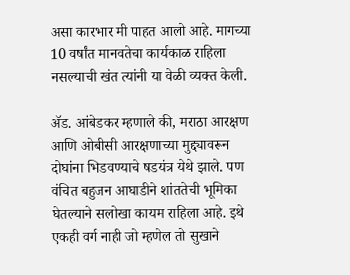असा कारभार मी पाहत आलो आहे. मागच्या 10 वर्षांत मानवतेचा कार्यकाळ राहिला नसल्याची खंत त्यांनी या वेळी व्यक्त केली.

ॲड. आंबेडकर म्हणाले की, मराठा आरक्षण आणि ओबीसी आरक्षणाच्या मुद्द्यावरून दोघांना भिडवण्याचे षडयंत्र येथे झाले. पण वंचित बहुजन आघाडीने शांततेची भूमिका घेतल्याने सलोखा कायम राहिला आहे. इथे एकही वर्ग नाही जो म्हणेल तो सुखाने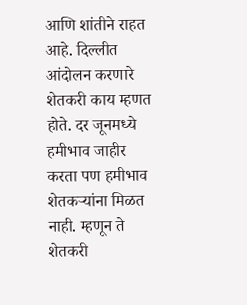आणि शांतीने राहत आहे. दिल्लीत आंदोलन करणारे शेतकरी काय म्हणत होते. दर जूनमध्ये हमीभाव जाहीर करता पण हमीभाव शेतकऱ्यांना मिळत नाही. म्हणून ते शेतकरी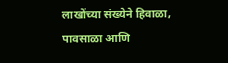लाखोंच्या संख्येने हिवाळा, पावसाळा आणि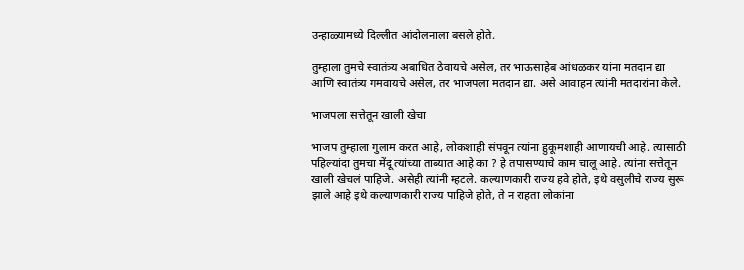उन्हाळ्यामध्ये दिल्लीत आंदोलनाला बसले होते.

तुम्हाला तुमचे स्वातंत्र्य अबाधित ठेवायचे असेल, तर भाऊसाहेब आंधळकर यांना मतदान द्या आणि स्वातंत्र्य गमवायचे असेल, तर भाजपला मतदान द्या. असे आवाहन त्यांनी मतदारांना केले.

भाजपला सत्तेतून खाली खेचा

भाजप तुम्हाला गुलाम करत आहे, लोकशाही संपवून त्यांना हुकूमशाही आणायची आहे. त्यासाठी पहिल्यांदा तुमचा मेंदू त्यांच्या ताब्यात आहे का ? हे तपासण्याचे काम चालू आहे. त्यांना सत्तेतून खाली खेचलं पाहिजे. असेही त्यांनी म्हटले. कल्याणकारी राज्य हवे होते, इथे वसुलीचे राज्य सुरू झाले आहे इथे कल्याणकारी राज्य पाहिजे होते, ते न राहता लोकांना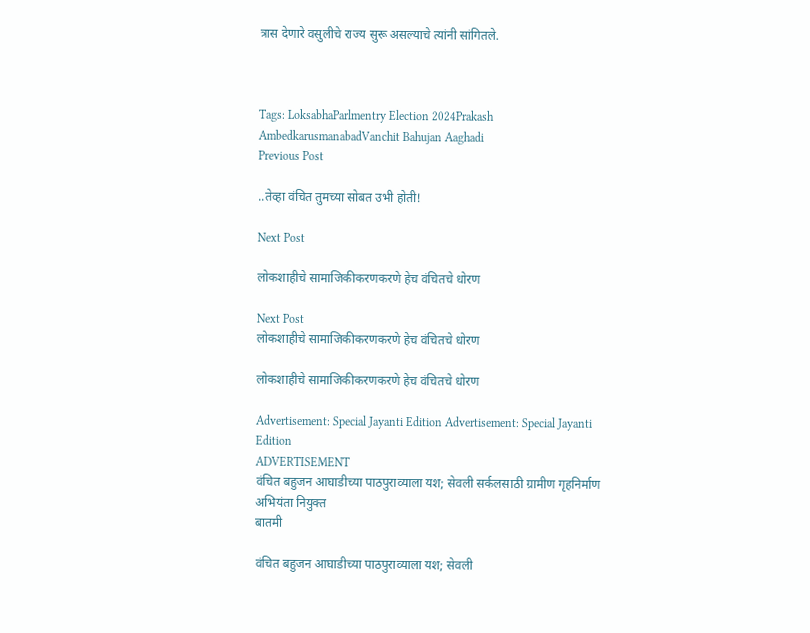त्रास देणारे वसुलीचे राज्य सुरू असल्याचे त्यांनी सांगितले.



Tags: LoksabhaParlmentry Election 2024Prakash AmbedkarusmanabadVanchit Bahujan Aaghadi
Previous Post

..तेव्हा वंचित तुमच्या सोबत उभी होती!

Next Post

लोकशाहीचे सामाजिकीकरणकरणे हेच वंचितचे धोरण

Next Post
लोकशाहीचे सामाजिकीकरणकरणे हेच वंचितचे धोरण

लोकशाहीचे सामाजिकीकरणकरणे हेच वंचितचे धोरण

Advertisement: Special Jayanti Edition Advertisement: Special Jayanti Edition
ADVERTISEMENT
वंचित बहुजन आघाडीच्या पाठपुराव्याला यश; सेवली सर्कलसाठी ग्रामीण गृहनिर्माण अभियंता नियुक्त
बातमी

वंचित बहुजन आघाडीच्या पाठपुराव्याला यश; सेवली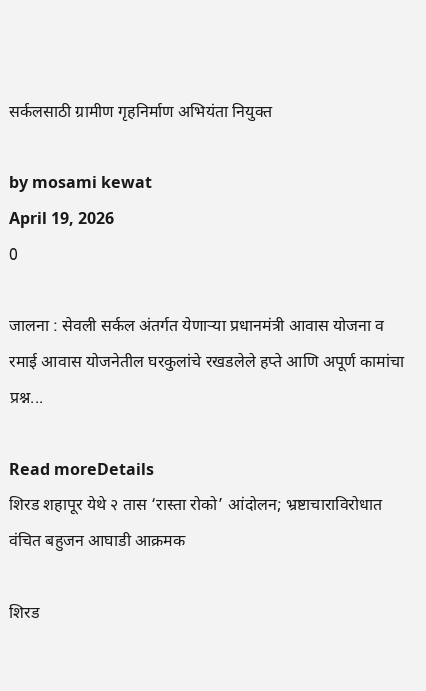सर्कलसाठी ग्रामीण गृहनिर्माण अभियंता नियुक्त

by mosami kewat
April 19, 2026
0

जालना : सेवली सर्कल अंतर्गत येणाऱ्या प्रधानमंत्री आवास योजना व रमाई आवास योजनेतील घरकुलांचे रखडलेले हप्ते आणि अपूर्ण कामांचा प्रश्न...

Read moreDetails
शिरड शहापूर येथे २ तास ‘रास्ता रोको’ आंदोलन; भ्रष्टाचाराविरोधात वंचित बहुजन आघाडी आक्रमक

शिरड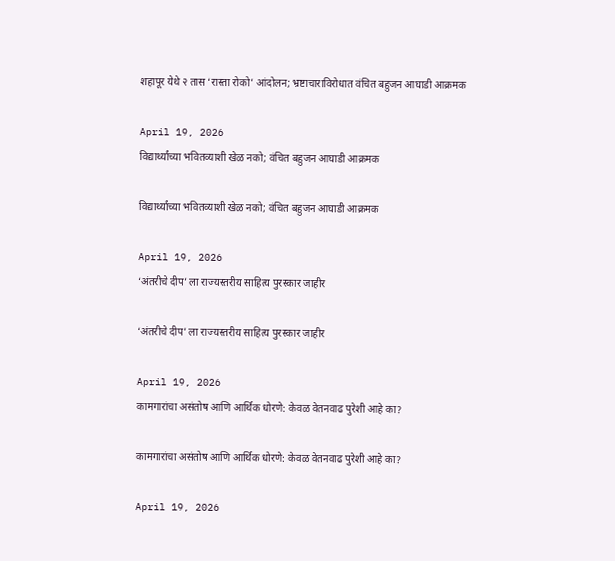शहापूर येथे २ तास ‘रास्ता रोको’ आंदोलन; भ्रष्टाचाराविरोधात वंचित बहुजन आघाडी आक्रमक

April 19, 2026
विद्यार्थ्यांच्या भवितव्याशी खेळ नको; वंचित बहुजन आघाडी आक्रमक

विद्यार्थ्यांच्या भवितव्याशी खेळ नको; वंचित बहुजन आघाडी आक्रमक

April 19, 2026
‘अंतरीचे दीप’ ला राज्यस्तरीय साहित्य पुरस्कार जाहीर

‘अंतरीचे दीप’ ला राज्यस्तरीय साहित्य पुरस्कार जाहीर

April 19, 2026
कामगारांचा असंतोष आणि आर्थिक धोरणे: केवळ वेतनवाढ पुरेशी आहे का?

कामगारांचा असंतोष आणि आर्थिक धोरणे: केवळ वेतनवाढ पुरेशी आहे का?

April 19, 2026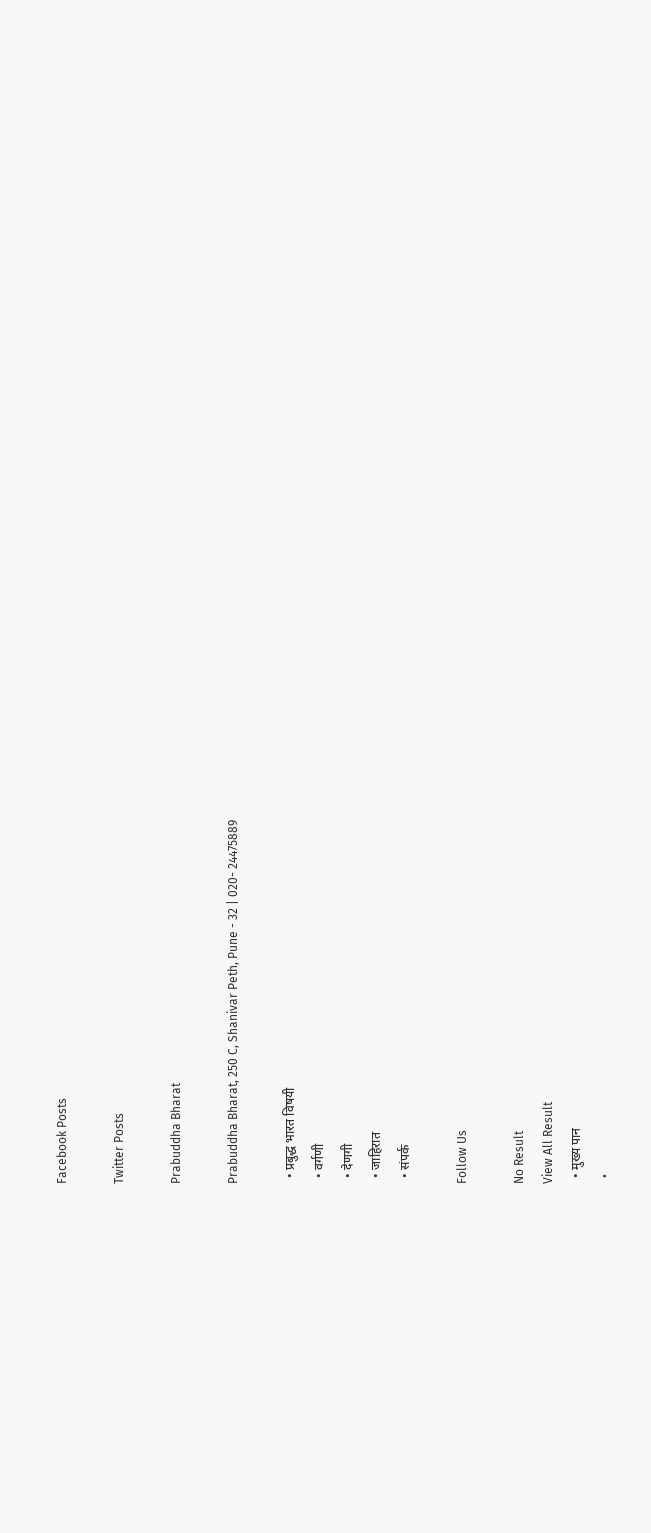Facebook Posts

Twitter Posts

Prabuddha Bharat

Prabuddha Bharat, 250 C, Shanivar Peth, Pune - 32 | 020- 24475889

  • प्रबुद्ध भारत विषयी
  • वर्गणी
  • देणगी
  • जाहिरात
  • संपर्क

Follow Us

No Result
View All Result
  • मुख्य पान
  •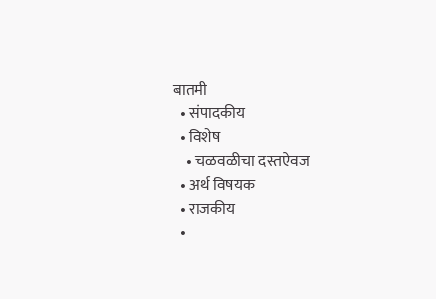बातमी
  • संपादकीय
  • विशेष
    • चळवळीचा दस्तऐवज
  • अर्थ विषयक
  • राजकीय
  •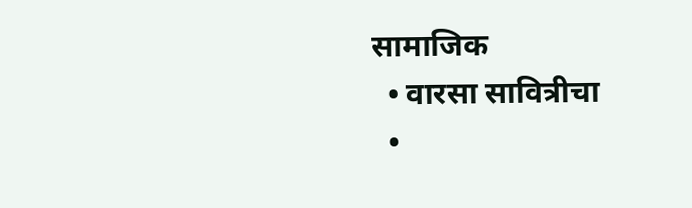सामाजिक
  • वारसा सावित्रीचा
  •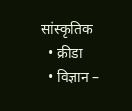सांस्कृतिक
  • क्रीडा
  • विज्ञान –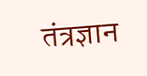तंत्रज्ञान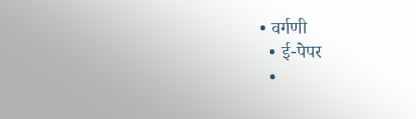• वर्गणी
  • ई-पेपर
  •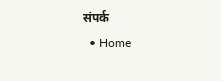संपर्क
  • Home